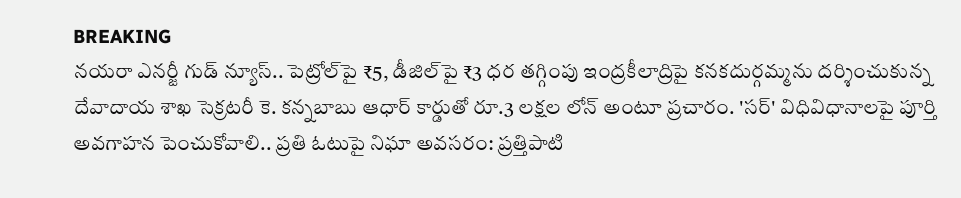BREAKING
నయరా ఎనర్జీ గుడ్ న్యూస్.. పెట్రోల్‌పై ₹5, డీజిల్‌పై ₹3 ధర తగ్గింపు ఇంద్రకీలాద్రిపై కనకదుర్గమ్మను దర్శించుకున్న దేవాదాయ శాఖ సెక్రటరీ కె. కన్నబాబు ఆధార్ కార్డుతో రూ.3 లక్షల లోన్ అంటూ ప్రచారం. 'సర్' విధివిధానాలపై పూర్తి అవగాహన పెంచుకోవాలి.. ప్రతి ఓటుపై నిఘా అవసరం: ప్రత్తిపాటి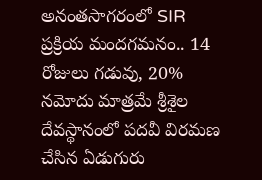అనంతసాగరంలో SIR ప్రక్రియ మందగమనం.. 14 రోజులు గడువు, 20% నమోదు మాత్రమే శ్రీశైల దేవస్థానంలో పదవీ విరమణ చేసిన ఏడుగురు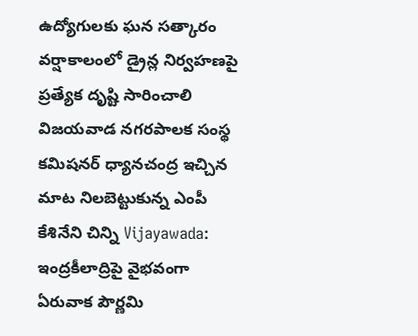ఉద్యోగులకు ఘన సత్కారం వర్షాకాలంలో డ్రైన్ల నిర్వహణపై ప్రత్యేక దృష్టి సారించాలి విజయవాడ నగరపాలక సంస్థ కమిషనర్ ధ్యానచంద్ర ఇచ్చిన మాట నిలబెట్టుకున్న ఎంపీ కేశినేని చిన్ని Vijayawada: ఇంద్రకీలాద్రిపై వైభవంగా ఏరువాక పౌర్ణమి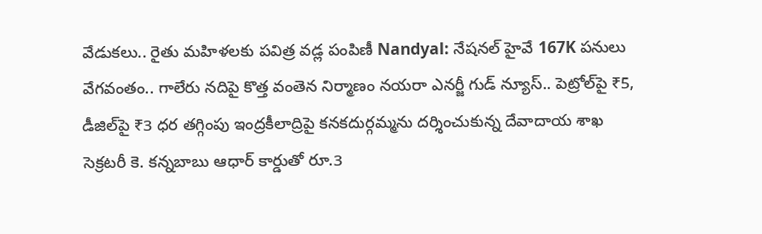వేడుకలు.. రైతు మహిళలకు పవిత్ర వడ్ల పంపిణీ Nandyal: నేషనల్ హైవే 167K పనులు వేగవంతం.. గాలేరు నదిపై కొత్త వంతెన నిర్మాణం నయరా ఎనర్జీ గుడ్ న్యూస్.. పెట్రోల్‌పై ₹5, డీజిల్‌పై ₹3 ధర తగ్గింపు ఇంద్రకీలాద్రిపై కనకదుర్గమ్మను దర్శించుకున్న దేవాదాయ శాఖ సెక్రటరీ కె. కన్నబాబు ఆధార్ కార్డుతో రూ.3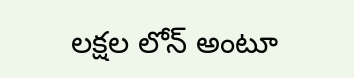లక్షల లోన్ అంటూ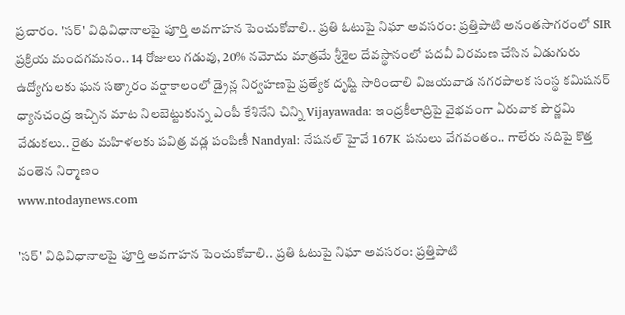ప్రచారం. 'సర్' విధివిధానాలపై పూర్తి అవగాహన పెంచుకోవాలి.. ప్రతి ఓటుపై నిఘా అవసరం: ప్రత్తిపాటి అనంతసాగరంలో SIR ప్రక్రియ మందగమనం.. 14 రోజులు గడువు, 20% నమోదు మాత్రమే శ్రీశైల దేవస్థానంలో పదవీ విరమణ చేసిన ఏడుగురు ఉద్యోగులకు ఘన సత్కారం వర్షాకాలంలో డ్రైన్ల నిర్వహణపై ప్రత్యేక దృష్టి సారించాలి విజయవాడ నగరపాలక సంస్థ కమిషనర్ ధ్యానచంద్ర ఇచ్చిన మాట నిలబెట్టుకున్న ఎంపీ కేశినేని చిన్ని Vijayawada: ఇంద్రకీలాద్రిపై వైభవంగా ఏరువాక పౌర్ణమి వేడుకలు.. రైతు మహిళలకు పవిత్ర వడ్ల పంపిణీ Nandyal: నేషనల్ హైవే 167K పనులు వేగవంతం.. గాలేరు నదిపై కొత్త వంతెన నిర్మాణం
www.ntodaynews.com

'సర్' విధివిధానాలపై పూర్తి అవగాహన పెంచుకోవాలి.. ప్రతి ఓటుపై నిఘా అవసరం: ప్రత్తిపాటి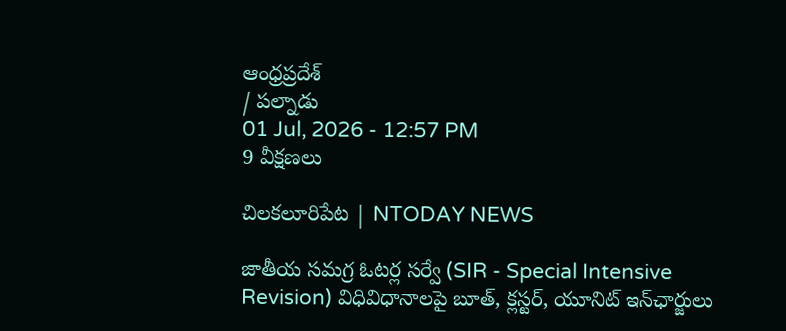ఆంధ్రప్రదేశ్
/ పల్నాడు
01 Jul, 2026 - 12:57 PM
9 వీక్షణలు

చిలకలూరిపేట | NTODAY NEWS

జాతీయ సమగ్ర ఓటర్ల సర్వే (SIR - Special Intensive Revision) విధివిధానాలపై బూత్, క్లస్టర్, యూనిట్ ఇన్‌ఛార్జులు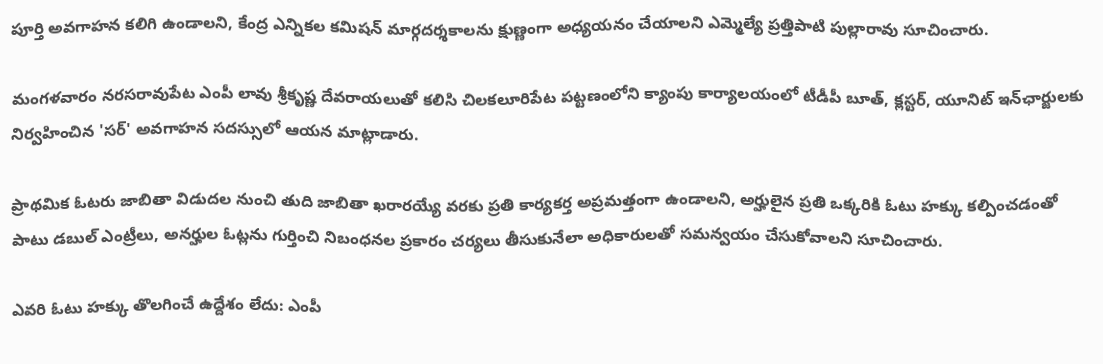పూర్తి అవగాహన కలిగి ఉండాలని, కేంద్ర ఎన్నికల కమిషన్ మార్గదర్శకాలను క్షుణ్ణంగా అధ్యయనం చేయాలని ఎమ్మెల్యే ప్రత్తిపాటి పుల్లారావు సూచించారు.

మంగళవారం నరసరావుపేట ఎంపీ లావు శ్రీకృష్ణ దేవరాయలుతో కలిసి చిలకలూరిపేట పట్టణంలోని క్యాంపు కార్యాలయంలో టీడీపీ బూత్, క్లస్టర్, యూనిట్ ఇన్‌ఛార్జులకు నిర్వహించిన 'సర్' అవగాహన సదస్సులో ఆయన మాట్లాడారు.

ప్రాథమిక ఓటరు జాబితా విడుదల నుంచి తుది జాబితా ఖరారయ్యే వరకు ప్రతి కార్యకర్త అప్రమత్తంగా ఉండాలని, అర్హులైన ప్రతి ఒక్కరికి ఓటు హక్కు కల్పించడంతో పాటు డబుల్ ఎంట్రీలు, అనర్హుల ఓట్లను గుర్తించి నిబంధనల ప్రకారం చర్యలు తీసుకునేలా అధికారులతో సమన్వయం చేసుకోవాలని సూచించారు.

ఎవరి ఓటు హక్కు తొలగించే ఉద్దేశం లేదు: ఎంపీ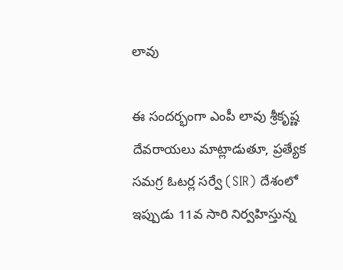లావు

ఈ సందర్భంగా ఎంపీ లావు శ్రీకృష్ణ దేవరాయలు మాట్లాడుతూ, ప్రత్యేక సమగ్ర ఓటర్ల సర్వే (SIR) దేశంలో ఇప్పుడు 11వ సారి నిర్వహిస్తున్న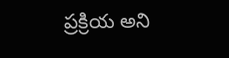ప్రక్రియ అని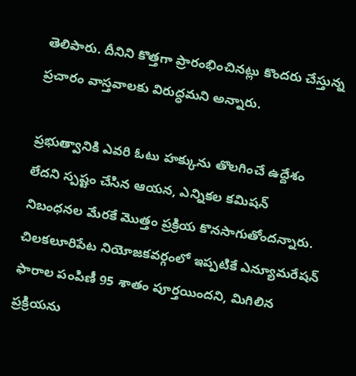తెలిపారు. దీనిని కొత్తగా ప్రారంభించినట్లు కొందరు చేస్తున్న ప్రచారం వాస్తవాలకు విరుద్ధమని అన్నారు.

ప్రభుత్వానికి ఎవరి ఓటు హక్కును తొలగించే ఉద్దేశం లేదని స్పష్టం చేసిన ఆయన, ఎన్నికల కమిషన్ నిబంధనల మేరకే మొత్తం ప్రక్రియ కొనసాగుతోందన్నారు. చిలకలూరిపేట నియోజకవర్గంలో ఇప్పటికే ఎన్యూమరేషన్ ఫారాల పంపిణీ 95 శాతం పూర్తయిందని, మిగిలిన ప్రక్రియను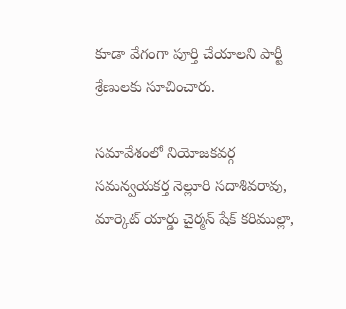కూడా వేగంగా పూర్తి చేయాలని పార్టీ శ్రేణులకు సూచించారు.

సమావేశంలో నియోజకవర్గ సమన్వయకర్త నెల్లూరి సదాశివరావు, మార్కెట్ యార్డు చైర్మన్ షేక్ కరిముల్లా,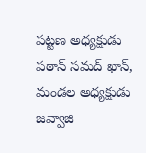పట్టణ అధ్యక్షుడు పఠాన్ సమద్ ఖాన్, మండల అధ్యక్షుడు జవ్వాజి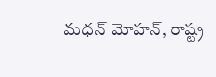మధన్ మోహన్, రాష్ట్ర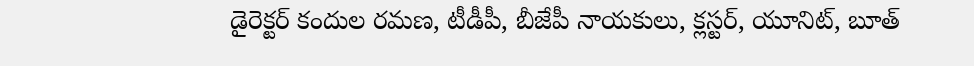డైరెక్టర్ కందుల రమణ, టీడీపీ, బీజేపీ నాయకులు, క్లస్టర్, యూనిట్, బూత్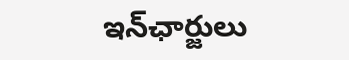ఇన్‌ఛార్జులు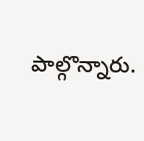పాల్గొన్నారు.